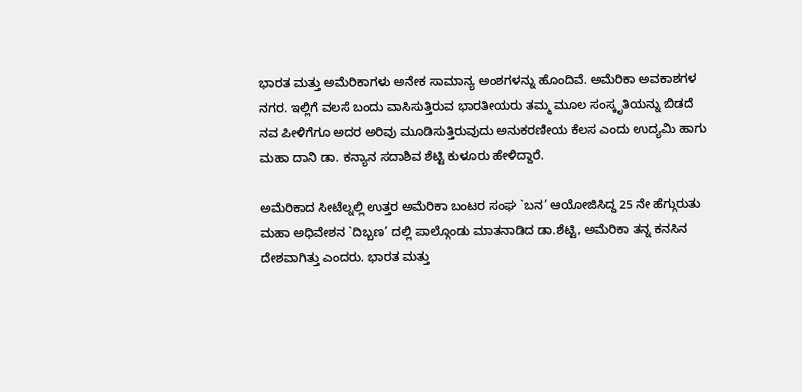ಭಾರತ ಮತ್ತು ಅಮೆರಿಕಾಗಳು ಅನೇಕ ಸಾಮಾನ್ಯ ಅಂಶಗಳನ್ನು ಹೊಂದಿವೆ. ಅಮೆರಿಕಾ ಅವಕಾಶಗಳ ನಗರ. ಇಲ್ಲಿಗೆ ವಲಸೆ ಬಂದು ವಾಸಿಸುತ್ತಿರುವ ಭಾರತೀಯರು ತಮ್ಮ ಮೂಲ ಸಂಸ್ಕೃತಿಯನ್ನು ಬಿಡದೆ ನವ ಪೀಳಿಗೆಗೂ ಅದರ ಅರಿವು ಮೂಡಿಸುತ್ತಿರುವುದು ಅನುಕರಣೀಯ ಕೆಲಸ ಎಂದು ಉದ್ಯಮಿ ಹಾಗು ಮಹಾ ದಾನಿ ಡಾ. ಕನ್ಯಾನ ಸದಾಶಿವ ಶೆಟ್ಟಿ ಕುಳೂರು ಹೇಳಿದ್ದಾರೆ.

ಅಮೆರಿಕಾದ ಸೀಟೆಲ್ನಲ್ಲಿ ಉತ್ತರ ಅಮೆರಿಕಾ ಬಂಟರ ಸಂಘ `ಬನ’ ಆಯೋಜಿಸಿದ್ದ 25 ನೇ ಹೆಗ್ಗುರುತು ಮಹಾ ಅಧಿವೇಶನ `ದಿಬ್ಬಣ’ ದಲ್ಲಿ ಪಾಲ್ಗೊಂಡು ಮಾತನಾಡಿದ ಡಾ.ಶೆಟ್ಟಿ, ಅಮೆರಿಕಾ ತನ್ನ ಕನಸಿನ ದೇಶವಾಗಿತ್ತು ಎಂದರು. ಭಾರತ ಮತ್ತು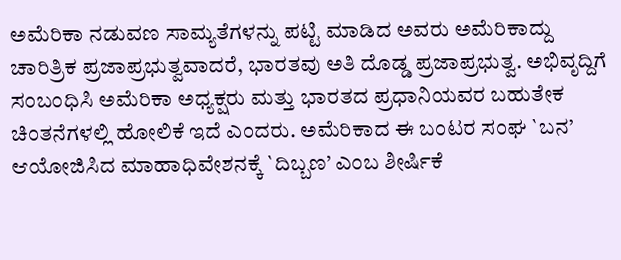ಅಮೆರಿಕಾ ನಡುವಣ ಸಾಮ್ಯತೆಗಳನ್ನು ಪಟ್ಟಿ ಮಾಡಿದ ಅವರು ಅಮೆರಿಕಾದ್ದು ಚಾರಿತ್ರಿಕ ಪ್ರಜಾಪ್ರಭುತ್ವವಾದರೆ, ಭಾರತವು ಅತಿ ದೊಡ್ಡ ಪ್ರಜಾಪ್ರಭುತ್ವ. ಅಭಿವೃದ್ದಿಗೆ ಸಂಬಂಧಿಸಿ ಅಮೆರಿಕಾ ಅಧ್ಯಕ್ಷರು ಮತ್ತು ಭಾರತದ ಪ್ರಧಾನಿಯವರ ಬಹುತೇಕ ಚಿಂತನೆಗಳಲ್ಲಿ ಹೋಲಿಕೆ ಇದೆ ಎಂದರು. ಅಮೆರಿಕಾದ ಈ ಬಂಟರ ಸಂಘ `ಬನ’ ಆಯೋಜಿಸಿದ ಮಾಹಾಧಿವೇಶನಕ್ಕೆ `ದಿಬ್ಬಣ’ ಎಂಬ ಶೀರ್ಷಿಕೆ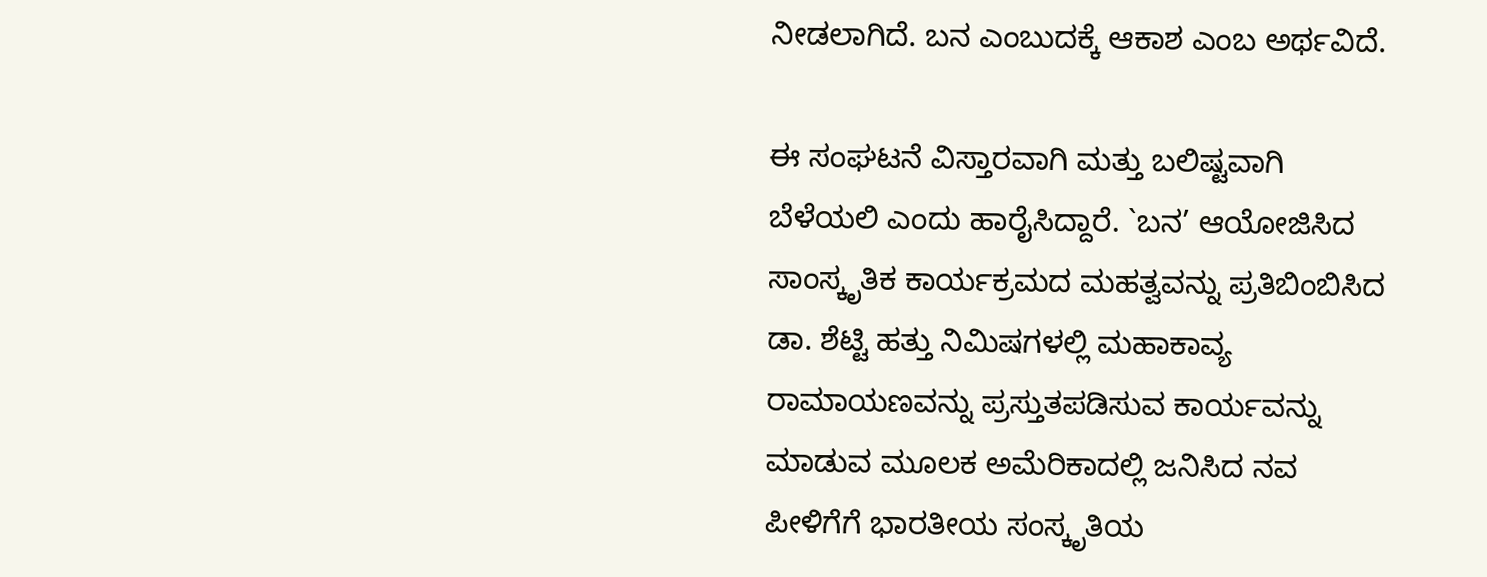ನೀಡಲಾಗಿದೆ. ಬನ ಎಂಬುದಕ್ಕೆ ಆಕಾಶ ಎಂಬ ಅರ್ಥವಿದೆ.

ಈ ಸಂಘಟನೆ ವಿಸ್ತಾರವಾಗಿ ಮತ್ತು ಬಲಿಷ್ಟವಾಗಿ ಬೆಳೆಯಲಿ ಎಂದು ಹಾರೈಸಿದ್ದಾರೆ. `ಬನ’ ಆಯೋಜಿಸಿದ ಸಾಂಸ್ಕೃತಿಕ ಕಾರ್ಯಕ್ರಮದ ಮಹತ್ವವನ್ನು ಪ್ರತಿಬಿಂಬಿಸಿದ ಡಾ. ಶೆಟ್ಟಿ ಹತ್ತು ನಿಮಿಷಗಳಲ್ಲಿ ಮಹಾಕಾವ್ಯ ರಾಮಾಯಣವನ್ನು ಪ್ರಸ್ತುತಪಡಿಸುವ ಕಾರ್ಯವನ್ನು ಮಾಡುವ ಮೂಲಕ ಅಮೆರಿಕಾದಲ್ಲಿ ಜನಿಸಿದ ನವ ಪೀಳಿಗೆಗೆ ಭಾರತೀಯ ಸಂಸ್ಕೃತಿಯ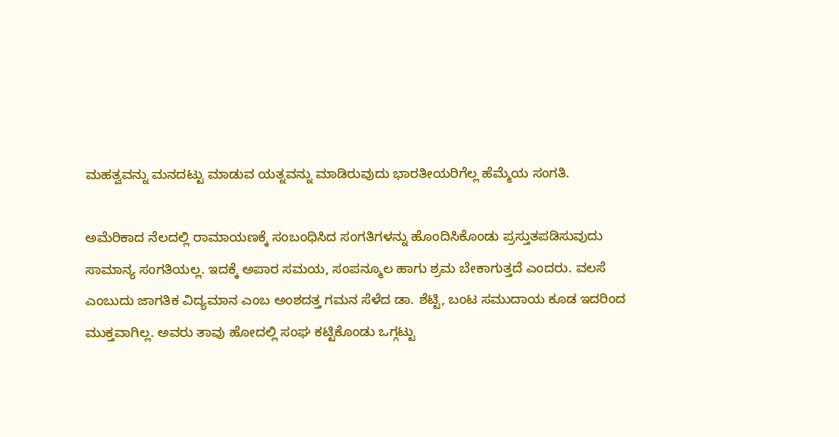ಮಹತ್ವವನ್ನು ಮನದಟ್ಟು ಮಾಡುವ ಯತ್ನವನ್ನು ಮಾಡಿರುವುದು ಭಾರತೀಯರಿಗೆಲ್ಲ ಹೆಮ್ಮೆಯ ಸಂಗತಿ.

ಅಮೆರಿಕಾದ ನೆಲದಲ್ಲಿ ರಾಮಾಯಣಕ್ಕೆ ಸಂಬಂಧಿಸಿದ ಸಂಗತಿಗಳನ್ನು ಹೊಂದಿಸಿಕೊಂಡು ಪ್ರಸ್ತುತಪಡಿಸುವುದು ಸಾಮಾನ್ಯ ಸಂಗತಿಯಲ್ಲ. ಇದಕ್ಕೆ ಅಪಾರ ಸಮಯ, ಸಂಪನ್ಮೂಲ ಹಾಗು ಶ್ರಮ ಬೇಕಾಗುತ್ತದೆ ಎಂದರು. ವಲಸೆ ಎಂಬುದು ಜಾಗತಿಕ ವಿದ್ಯಮಾನ ಎಂಬ ಅಂಶದತ್ತ ಗಮನ ಸೆಳೆದ ಡಾ. ಶೆಟ್ಟಿ, ಬಂಟ ಸಮುದಾಯ ಕೂಡ ಇದರಿಂದ ಮುಕ್ತವಾಗಿಲ್ಲ. ಅವರು ತಾವು ಹೋದಲ್ಲಿ ಸಂಘ ಕಟ್ಟಿಕೊಂಡು ಒಗ್ಗಟ್ಟು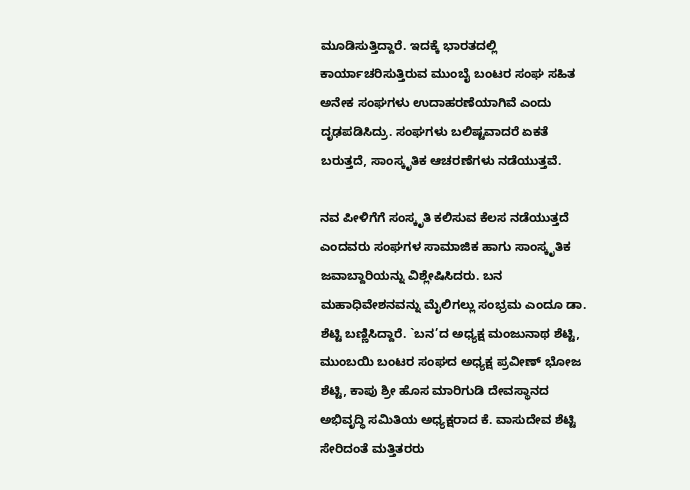ಮೂಡಿಸುತ್ತಿದ್ದಾರೆ. ಇದಕ್ಕೆ ಭಾರತದಲ್ಲಿ ಕಾರ್ಯಾಚರಿಸುತ್ತಿರುವ ಮುಂಬೈ ಬಂಟರ ಸಂಘ ಸಹಿತ ಅನೇಕ ಸಂಘಗಳು ಉದಾಹರಣೆಯಾಗಿವೆ ಎಂದು ದೃಢಪಡಿಸಿದ್ರು. ಸಂಘಗಳು ಬಲಿಷ್ಟವಾದರೆ ಏಕತೆ ಬರುತ್ತದೆ, ಸಾಂಸ್ಕೃತಿಕ ಆಚರಣೆಗಳು ನಡೆಯುತ್ತವೆ.

ನವ ಪೀಳಿಗೆಗೆ ಸಂಸ್ಕೃತಿ ಕಲಿಸುವ ಕೆಲಸ ನಡೆಯುತ್ತದೆ ಎಂದವರು ಸಂಘಗಳ ಸಾಮಾಜಿಕ ಹಾಗು ಸಾಂಸ್ಕೃತಿಕ ಜವಾಬ್ದಾರಿಯನ್ನು ವಿಶ್ಲೇಷಿಸಿದರು. ಬನ ಮಹಾಧಿವೇಶನವನ್ನು ಮೈಲಿಗಲ್ಲು ಸಂಭ್ರಮ ಎಂದೂ ಡಾ. ಶೆಟ್ಟಿ ಬಣ್ಣಿಸಿದ್ದಾರೆ. `ಬನ’ದ ಅಧ್ಯಕ್ಷ ಮಂಜುನಾಥ ಶೆಟ್ಟಿ, ಮುಂಬಯಿ ಬಂಟರ ಸಂಘದ ಅಧ್ಯಕ್ಷ ಪ್ರವೀಣ್ ಭೋಜ ಶೆಟ್ಟಿ, ಕಾಪು ಶ್ರೀ ಹೊಸ ಮಾರಿಗುಡಿ ದೇವಸ್ಥಾನದ ಅಭಿವೃದ್ಧಿ ಸಮಿತಿಯ ಅಧ್ಯಕ್ಷರಾದ ಕೆ. ವಾಸುದೇವ ಶೆಟ್ಟಿ ಸೇರಿದಂತೆ ಮತ್ತಿತರರು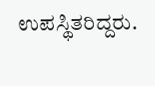ಉಪಸ್ಥಿತರಿದ್ದರು.